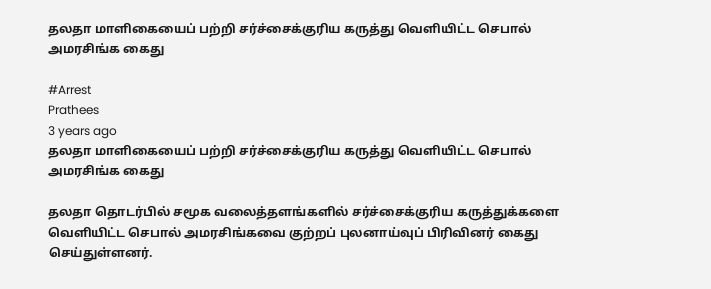தலதா மாளிகையைப் பற்றி சர்ச்சைக்குரிய கருத்து வெளியிட்ட செபால் அமரசிங்க கைது

#Arrest
Prathees
3 years ago
தலதா மாளிகையைப் பற்றி சர்ச்சைக்குரிய கருத்து வெளியிட்ட செபால் அமரசிங்க கைது

தலதா தொடர்பில் சமூக வலைத்தளங்களில் சர்ச்சைக்குரிய கருத்துக்களை வெளியிட்ட செபால் அமரசிங்கவை குற்றப் புலனாய்வுப் பிரிவினர் கைது செய்துள்ளனர்.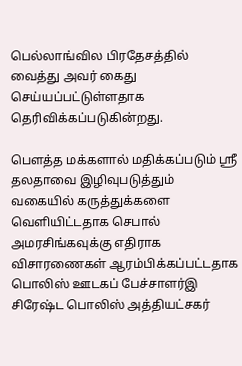பெல்லாங்வில பிரதேசத்தில் வைத்து அவர் கைது செய்யப்பட்டுள்ளதாக தெரிவிக்கப்படுகின்றது.

பௌத்த மக்களால் மதிக்கப்படும் ஸ்ரீ தலதாவை இழிவுபடுத்தும் வகையில் கருத்துக்களை வெளியிட்டதாக செபால் அமரசிங்கவுக்கு எதிராக விசாரணைகள் ஆரம்பிக்கப்பட்டதாக பொலிஸ் ஊடகப் பேச்சாளர்இ சிரேஷ்ட பொலிஸ் அத்தியட்சகர்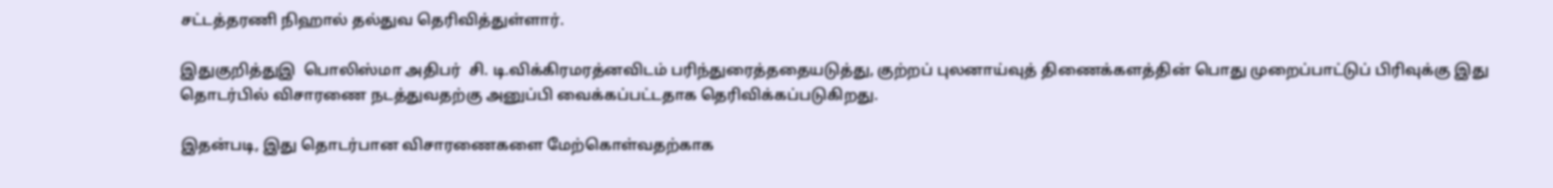சட்டத்தரணி நிஹால் தல்துவ தெரிவித்துள்ளார்.

இதுகுறித்துஇ  பொலிஸ்மா அதிபர்  சி. டி.விக்கிரமரத்னவிடம் பரிந்துரைத்ததையடுத்து, குற்றப் புலனாய்வுத் திணைக்களத்தின் பொது முறைப்பாட்டுப் பிரிவுக்கு இது தொடர்பில் விசாரணை நடத்துவதற்கு அனுப்பி வைக்கப்பட்டதாக தெரிவிக்கப்படுகிறது.

இதன்படி, இது தொடர்பான விசாரணைகளை மேற்கொள்வதற்காக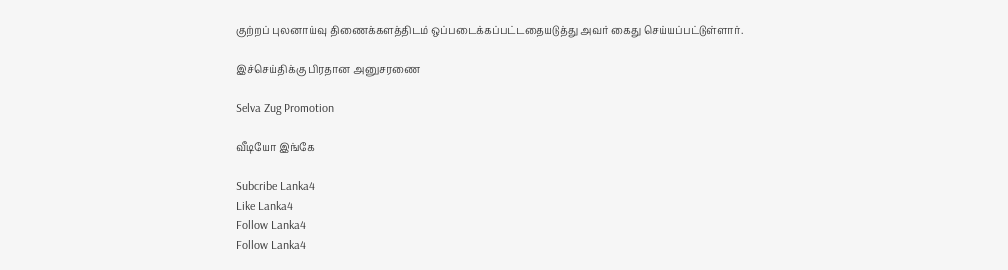குற்றப் புலனாய்வு திணைக்களத்திடம் ஒப்படைக்கப்பட்டதையடுத்து அவர் கைது செய்யப்பட்டுள்ளார்.

இச்செய்திக்கு பிரதான அனுசரணை

Selva Zug Promotion

வீடியோ இங்கே

Subcribe Lanka4
Like Lanka4
Follow Lanka4
Follow Lanka4